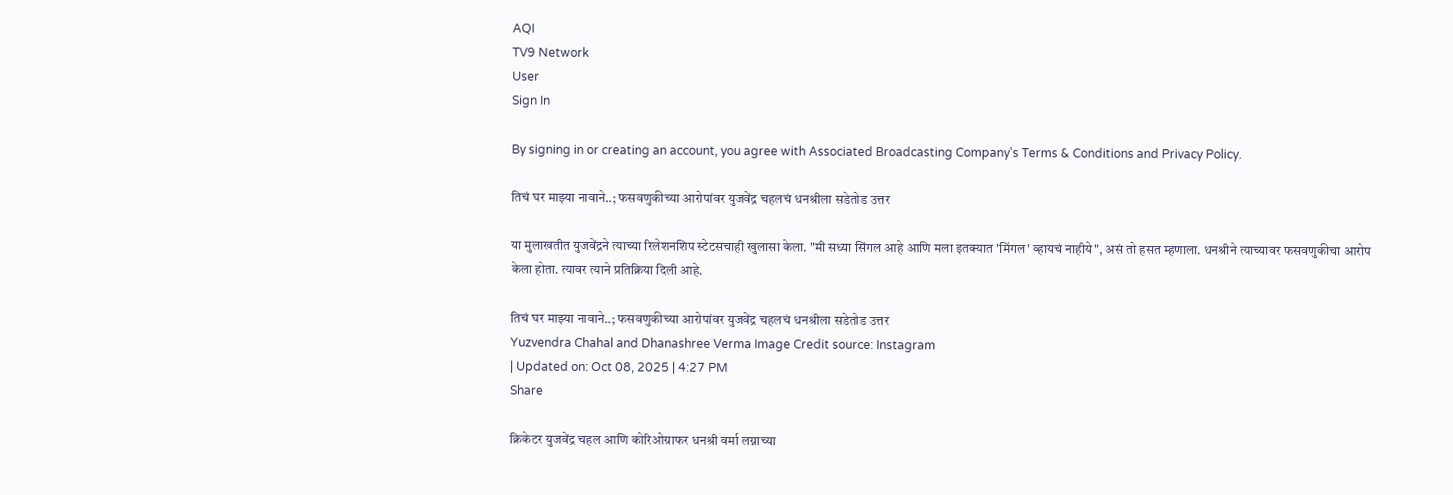AQI
TV9 Network
User
Sign In

By signing in or creating an account, you agree with Associated Broadcasting Company's Terms & Conditions and Privacy Policy.

तिचं घर माझ्या नावाने..; फसवणुकीच्या आरोपांवर युजवेंद्र चहलचं धनश्रीला सडेतोड उत्तर

या मुलाखतीत युजवेंद्रने त्याच्या रिलेशनशिप स्टेटसचाही खुलासा केला. "मी सध्या सिंगल आहे आणि मला इतक्यात 'मिंगल' व्हायचं नाहीये", असं तो हसत म्हणाला. धनश्रीने त्याच्यावर फसवणुकीचा आरोप केला होता. त्यावर त्याने प्रतिक्रिया दिली आहे.

तिचं घर माझ्या नावाने..; फसवणुकीच्या आरोपांवर युजवेंद्र चहलचं धनश्रीला सडेतोड उत्तर
Yuzvendra Chahal and Dhanashree Verma Image Credit source: Instagram
| Updated on: Oct 08, 2025 | 4:27 PM
Share

क्रिकेटर युजवेंद्र चहल आणि कोरिओग्राफर धनश्री वर्मा लग्नाच्या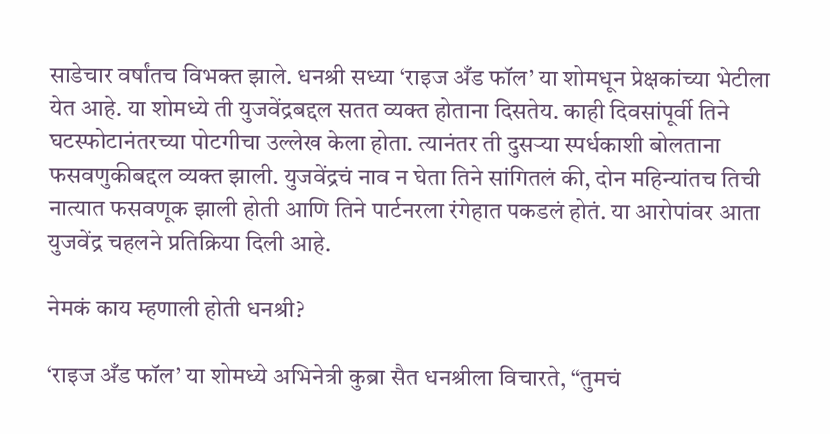साडेचार वर्षांतच विभक्त झाले. धनश्री सध्या ‘राइज अँड फॉल’ या शोमधून प्रेक्षकांच्या भेटीला येत आहे. या शोमध्ये ती युजवेंद्रबद्दल सतत व्यक्त होताना दिसतेय. काही दिवसांपूर्वी तिने घटस्फोटानंतरच्या पोटगीचा उल्लेख केला होता. त्यानंतर ती दुसऱ्या स्पर्धकाशी बोलताना फसवणुकीबद्दल व्यक्त झाली. युजवेंद्रचं नाव न घेता तिने सांगितलं की, दोन महिन्यांतच तिची नात्यात फसवणूक झाली होती आणि तिने पार्टनरला रंगेहात पकडलं होतं. या आरोपांवर आता युजवेंद्र चहलने प्रतिक्रिया दिली आहे.

नेमकं काय म्हणाली होती धनश्री?

‘राइज अँड फॉल’ या शोमध्ये अभिनेत्री कुब्रा सैत धनश्रीला विचारते, “तुमचं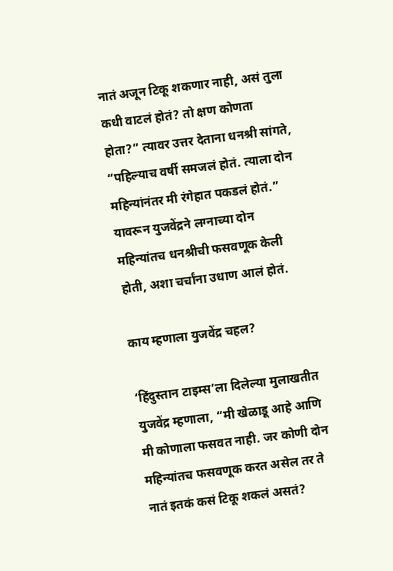नातं अजून टिकू शकणार नाही, असं तुला कधी वाटलं होतं? तो क्षण कोणता होता?” त्यावर उत्तर देताना धनश्री सांगते, “पहिल्याच वर्षी समजलं होतं. त्याला दोन महिन्यांनंतर मी रंगेहात पकडलं होतं.” यावरून युजवेंद्रने लग्नाच्या दोन महिन्यांतच धनश्रीची फसवणूक केली होती, अशा चर्चांना उधाण आलं होतं.

काय म्हणाला युजवेंद्र चहल?

‘हिंदुस्तान टाइम्स’ला दिलेल्या मुलाखतीत युजवेंद्र म्हणाला, “मी खेळाडू आहे आणि मी कोणाला फसवत नाही. जर कोणी दोन महिन्यांतच फसवणूक करत असेल तर ते नातं इतकं कसं टिकू शकलं असतं?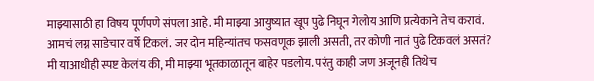माझ्यासाठी हा विषय पूर्णपणे संपला आहे. मी माझ्या आयुष्यात खूप पुढे निघून गेलोय आणि प्रत्येकाने तेच करावं. आमचं लग्न साडेचार वर्षे टिकलं. जर दोन महिन्यांतच फसवणूक झाली असती, तर कोणी नातं पुढे टिकवलं असतं? मी याआधीही स्पष्ट केलंय की, मी माझ्या भूतकाळातून बाहेर पडलोय. परंतु काही जण अजूनही तिथेच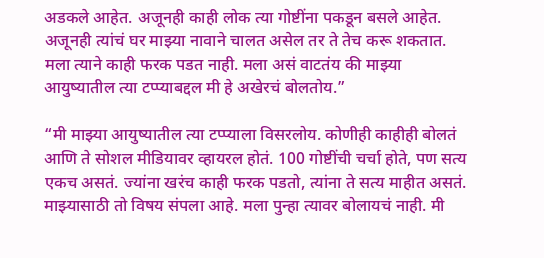अडकले आहेत. अजूनही काही लोक त्या गोष्टींना पकडून बसले आहेत. अजूनही त्यांचं घर माझ्या नावाने चालत असेल तर ते तेच करू शकतात. मला त्याने काही फरक पडत नाही. मला असं वाटतंय की माझ्या आयुष्यातील त्या टप्प्याबद्दल मी हे अखेरचं बोलतोय.”

“मी माझ्या आयुष्यातील त्या टप्प्याला विसरलोय. कोणीही काहीही बोलतं आणि ते सोशल मीडियावर व्हायरल होतं. 100 गोष्टींची चर्चा होते, पण सत्य एकच असतं. ज्यांना खरंच काही फरक पडतो, त्यांना ते सत्य माहीत असतं. माझ्यासाठी तो विषय संपला आहे. मला पुन्हा त्यावर बोलायचं नाही. मी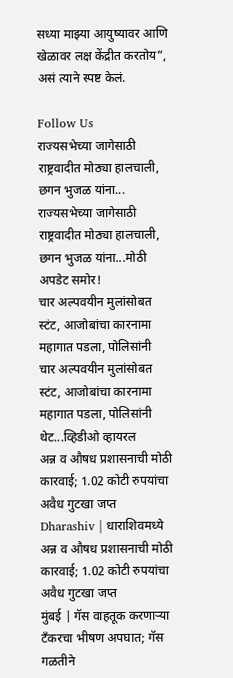सध्या माझ्या आयुष्यावर आणि खेळावर लक्ष केंद्रीत करतोय”, असं त्याने स्पष्ट केलं.

Follow Us
राज्यसभेच्या जागेसाठी राष्ट्रवादीत मोठ्या हालचाली, छगन भुजळ यांना...
राज्यसभेच्या जागेसाठी राष्ट्रवादीत मोठ्या हालचाली, छगन भुजळ यांना...मोठी अपडेट समोर!
चार अल्पवयीन मुलांसोबत स्टंट, आजोबांचा कारनामा महागात पडला, पोलिसांनी
चार अल्पवयीन मुलांसोबत स्टंट, आजोबांचा कारनामा महागात पडला, पोलिसांनी थेट...व्हिडीओ व्हायरल
अन्न व औषध प्रशासनाची मोठी कारवाई; 1.02 कोटी रुपयांचा अवैध गुटखा जप्त
Dharashiv | धाराशिवमध्ये अन्न व औषध प्रशासनाची मोठी कारवाई; 1.02 कोटी रुपयांचा अवैध गुटखा जप्त
मुंबई | गॅस वाहतूक करणाऱ्या टँकरचा भीषण अपघात; गॅस गळतीने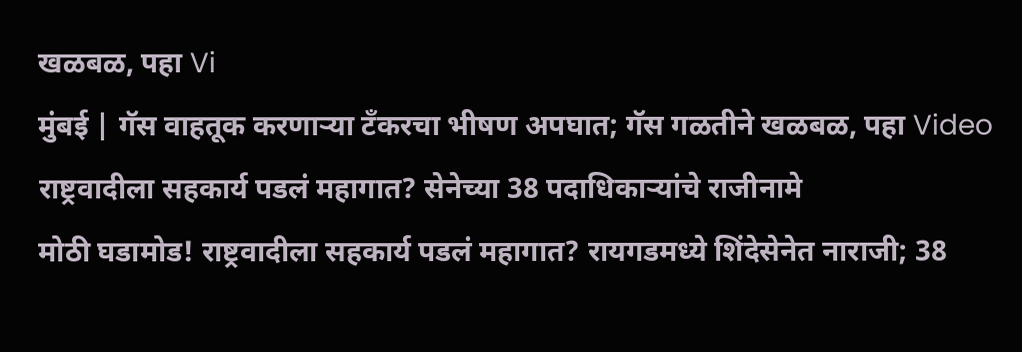खळबळ, पहा Vi
मुंबई | गॅस वाहतूक करणाऱ्या टँकरचा भीषण अपघात; गॅस गळतीने खळबळ, पहा Video
राष्ट्रवादीला सहकार्य पडलं महागात? सेनेच्या 38 पदाधिकाऱ्यांचे राजीनामे
मोठी घडामोड! राष्ट्रवादीला सहकार्य पडलं महागात? रायगडमध्ये शिंदेसेनेत नाराजी; 38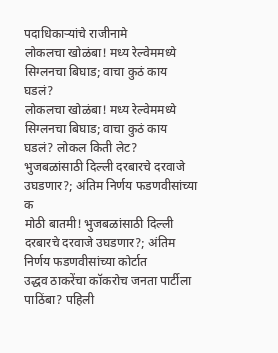पदाधिकाऱ्यांचे राजीनामे
लोकलचा खोळंबा! मध्य रेल्वेममध्ये सिग्लनचा बिघाड; वाचा कुठं काय घडलं?
लोकलचा खोळंबा! मध्य रेल्वेममध्ये सिग्लनचा बिघाड; वाचा कुठं काय घडलं? लोकल किती लेट?
भुजबळांसाठी दिल्ली दरबारचे दरवाजे उघडणार?; अंतिम निर्णय फडणवीसांच्या क
मोठी बातमी! भुजबळांसाठी दिल्ली दरबारचे दरवाजे उघडणार?; अंतिम निर्णय फडणवीसांच्या कोर्टात
उद्धव ठाकरेंचा कॉकरोच जनता पार्टीला पाठिंबा? पहिली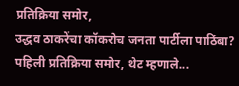प्रतिक्रिया समोर,
उद्धव ठाकरेंचा कॉकरोच जनता पार्टीला पाठिंबा? पहिली प्रतिक्रिया समोर, थेट म्हणाले...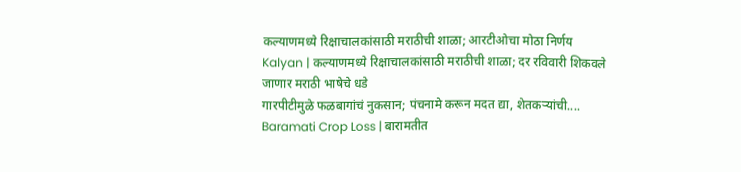कल्याणमध्ये रिक्षाचालकांसाठी मराठीची शाळा; आरटीओचा मोठा निर्णय
Kalyan | कल्याणमध्ये रिक्षाचालकांसाठी मराठीची शाळा; दर रविवारी शिकवले जाणार मराठी भाषेचे धडे
गारपीटीमुळे फळबागांचं नुकसान; पंचनामे करून मदत द्या, शेतकऱ्यांची....
Baramati Crop Loss | बारामतीत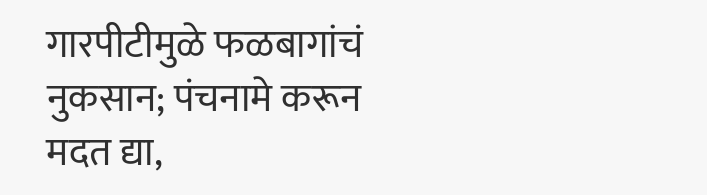गारपीटीमुळे फळबागांचं नुकसान; पंचनामे करून मदत द्या,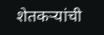शेतकऱ्यांची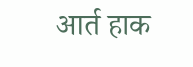आर्त हाक